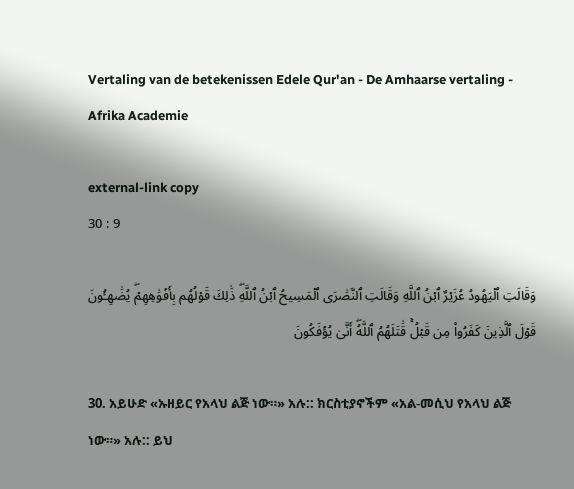Vertaling van de betekenissen Edele Qur'an - De Amhaarse vertaling - Afrika Academie

external-link copy
30 : 9

وَقَالَتِ ٱلۡيَهُودُ عُزَيۡرٌ ٱبۡنُ ٱللَّهِ وَقَالَتِ ٱلنَّصَٰرَى ٱلۡمَسِيحُ ٱبۡنُ ٱللَّهِۖ ذَٰلِكَ قَوۡلُهُم بِأَفۡوَٰهِهِمۡۖ يُضَٰهِـُٔونَ قَوۡلَ ٱلَّذِينَ كَفَرُواْ مِن قَبۡلُۚ قَٰتَلَهُمُ ٱللَّهُۖ أَنَّىٰ يُؤۡفَكُونَ

30. አይሁድ «ኡዘይር የአላህ ልጅ ነው።» አሉ:: ክርስቲያኖችም «አል-መሲህ የአላህ ልጅ ነው።» አሉ:: ይህ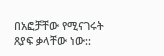በአፎቻቸው የሚናገሩት ጸያፍ ቃላቸው ነው::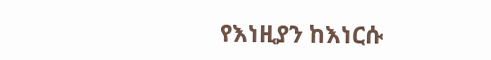የእነዚያን ከእነርሱ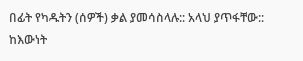በፊት የካዱትን (ሰዎች) ቃል ያመሳስላሉ:: አላህ ያጥፋቸው:: ከእውነት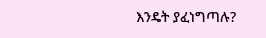እንዴት ያፈነግጣሉ?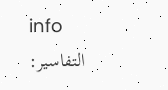info
التفاسير: